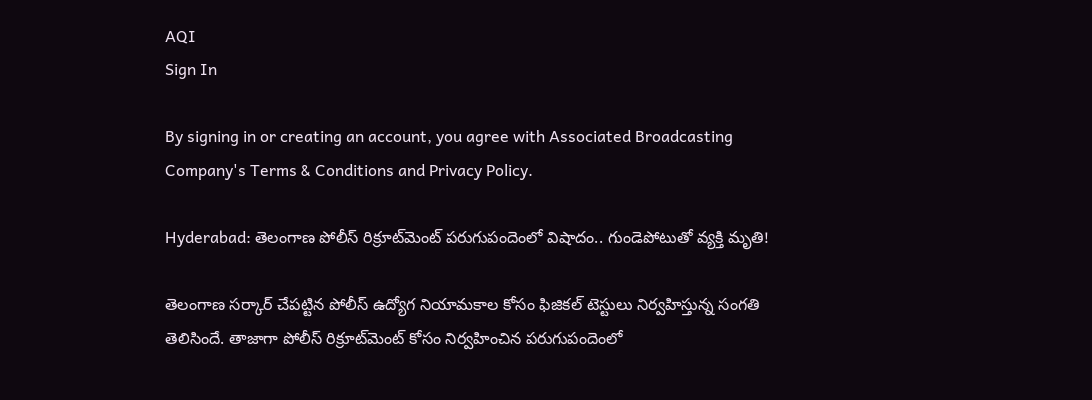AQI
Sign In

By signing in or creating an account, you agree with Associated Broadcasting Company's Terms & Conditions and Privacy Policy.

Hyderabad: తెలంగాణ పోలీస్ రిక్రూట్‌మెంట్‌ పరుగుపందెంలో విషాదం.. గుండెపోటుతో వ్యక్తి మృతి!

తెలంగాణ సర్కార్‌ చేపట్టిన పోలీస్‌ ఉద్యోగ నియామకాల కోసం ఫిజికల్‌ టెస్టులు నిర్వహిస్తున్న సంగతి తెలిసిందే. తాజాగా పోలీస్ రిక్రూట్‌మెంట్‌ కోసం నిర్వహించిన పరుగుపందెంలో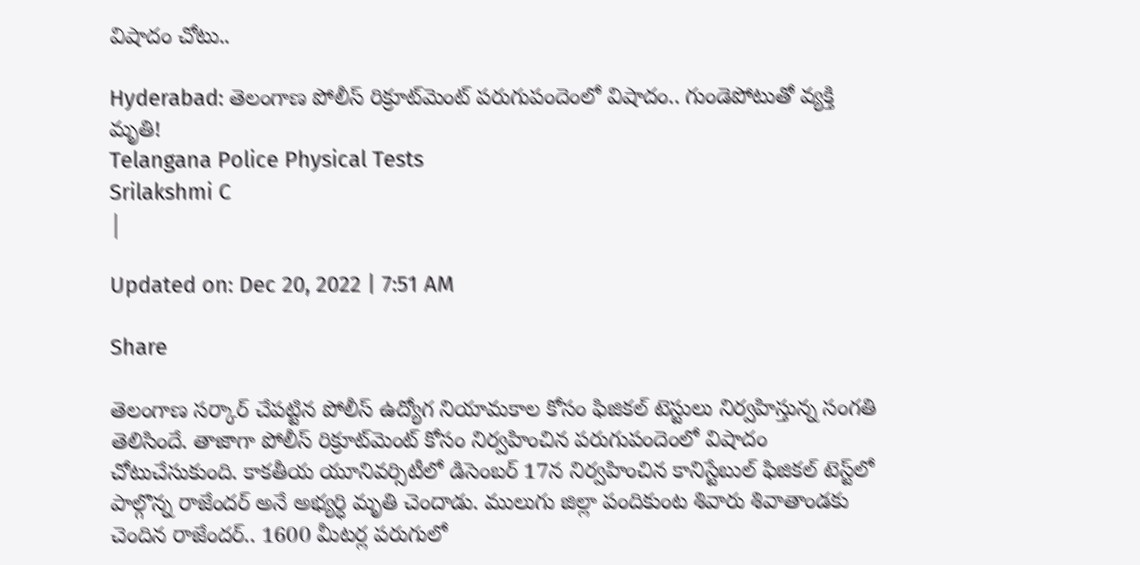విషాదం చోటు..

Hyderabad: తెలంగాణ పోలీస్ రిక్రూట్‌మెంట్‌ పరుగుపందెంలో విషాదం.. గుండెపోటుతో వ్యక్తి మృతి!
Telangana Police Physical Tests
Srilakshmi C
|

Updated on: Dec 20, 2022 | 7:51 AM

Share

తెలంగాణ సర్కార్‌ చేపట్టిన పోలీస్‌ ఉద్యోగ నియామకాల కోసం ఫిజికల్‌ టెస్టులు నిర్వహిస్తున్న సంగతి తెలిసిందే. తాజాగా పోలీస్ రిక్రూట్‌మెంట్‌ కోసం నిర్వహించిన పరుగుపందెంలో విషాదం చోటుచేసుకుంది. కాకతీయ యూనివర్సిటీలో డిసెంబర్‌ 17న నిర్వహించిన కానిస్టేబుల్ ఫిజికల్‌ టెస్ట్‌లో పాల్గొన్న రాజేందర్‌ అనే అభ్యర్ధి మృతి చెందాడు. ములుగు జిల్లా పందికుంట శివారు శివాతాండకు చెందిన రాజేందర్.. 1600 మీటర్ల పరుగులో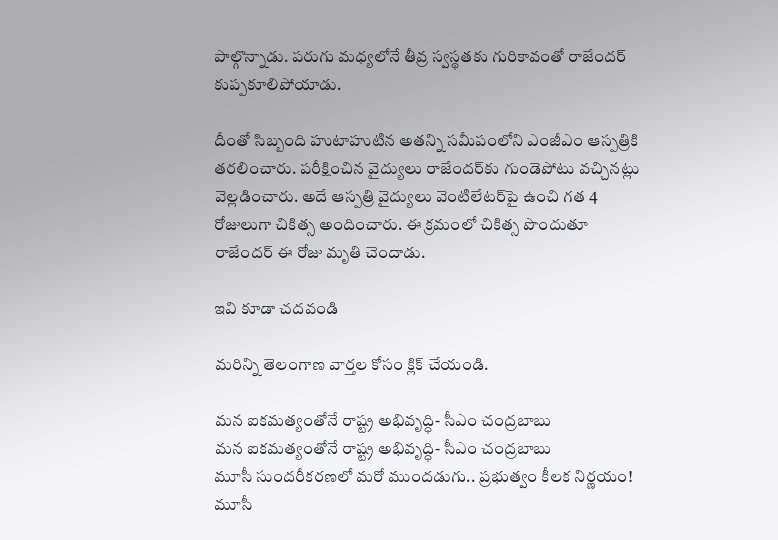పాల్గొన్నాడు. పరుగు మధ్యలోనే తీవ్ర స్వస్థతకు గురికావంతో రాజేందర్‌ కుప్పకూలిపోయాడు.

దీంతో సిబ్బంది హుటాహుటిన అతన్ని సమీపంలోని ఎంజీఎం ఆస్పత్రికి తరలించారు. పరీక్షించిన వైద్యులు రాజేందర్‌కు గుండెపోటు వచ్చినట్లు వెల్లడించారు. అదే ఆస్పత్రి వైద్యులు వెంటిలేటర్‌పై ఉంచి గత 4 రోజులుగా చికిత్స అందించారు. ఈ క్రమంలో చికిత్స పొందుతూ రాజేందర్ ఈ రోజు మృతి చెందాడు.

ఇవి కూడా చదవండి

మరిన్ని తెలంగాణ వార్తల కోసం క్లిక్‌ చేయండి.

మన ఐకమత్యంతోనే రాష్ట్ర అభివృద్ధి- సీఎం చంద్రబాబు
మన ఐకమత్యంతోనే రాష్ట్ర అభివృద్ధి- సీఎం చంద్రబాబు
మూసీ సుందరీకరణలో మరో ముందడుగు.. ప్రభుత్వం కీలక నిర్ణయం!
మూసీ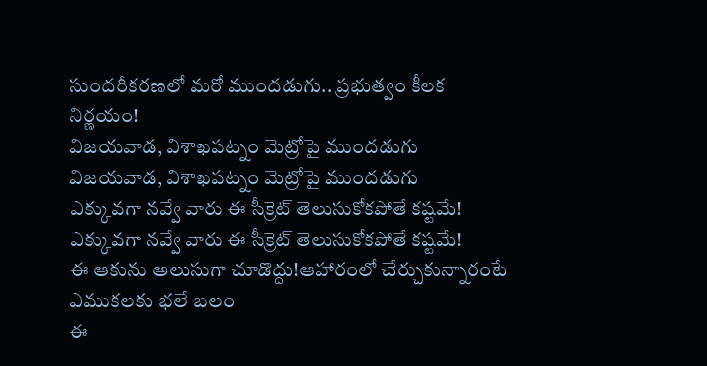సుందరీకరణలో మరో ముందడుగు.. ప్రభుత్వం కీలక నిర్ణయం!
విజయవాడ, విశాఖపట్నం మెట్రోపై ముందడుగు
విజయవాడ, విశాఖపట్నం మెట్రోపై ముందడుగు
ఎక్కువగా నవ్వే వారు ఈ సీక్రెట్ తెలుసుకోకపోతే కష్టమే!
ఎక్కువగా నవ్వే వారు ఈ సీక్రెట్ తెలుసుకోకపోతే కష్టమే!
ఈ ఆకును అలుసుగా చూడొద్దు!ఆహారంలో చేర్చుకున్నారంటే ఎముకలకు భలే బలం
ఈ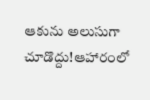ఆకును అలుసుగా చూడొద్దు!ఆహారంలో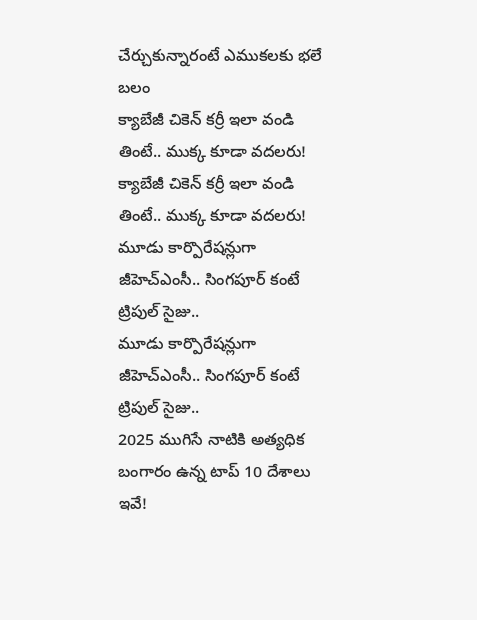చేర్చుకున్నారంటే ఎముకలకు భలే బలం
క్యాబేజీ చికెన్ కర్రీ ఇలా వండి తింటే.. ముక్క కూడా వదలరు!
క్యాబేజీ చికెన్ కర్రీ ఇలా వండి తింటే.. ముక్క కూడా వదలరు!
మూడు కార్పొరేషన్లుగా జీహెచ్‌ఎంసీ.. సింగపూర్ కంటే ట్రిపుల్ సైజు..
మూడు కార్పొరేషన్లుగా జీహెచ్‌ఎంసీ.. సింగపూర్ కంటే ట్రిపుల్ సైజు..
2025 ముగిసే నాటికి అత్యధిక బంగారం ఉన్న టాప్‌ 10 దేశాలు ఇవే!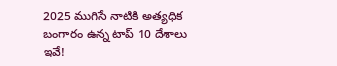2025 ముగిసే నాటికి అత్యధిక బంగారం ఉన్న టాప్‌ 10 దేశాలు ఇవే!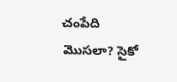చంపేది మొసలా? సైకో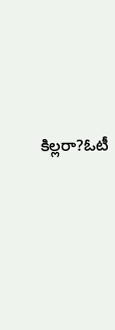కిల్లరా?ఓటీ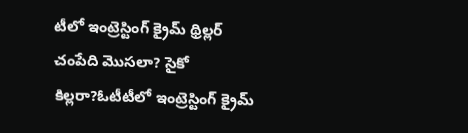టీలో ఇంట్రెస్టింగ్ క్రైమ్ థ్రిల్లర్
చంపేది మొసలా? సైకో కిల్లరా?ఓటీటీలో ఇంట్రెస్టింగ్ క్రైమ్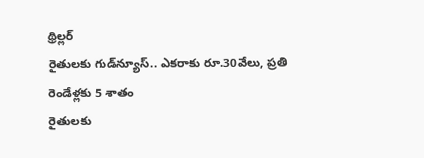థ్రిల్లర్
రైతులకు గుడ్‌న్యూస్.. ఎకరాకు రూ.30వేలు, ప్రతి రెండేళ్లకు 5 శాతం
రైతులకు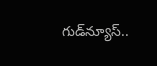గుడ్‌న్యూస్..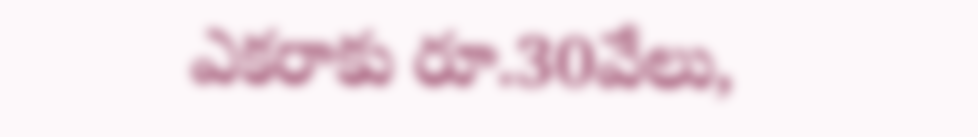ఎకరాకు రూ.30వేలు,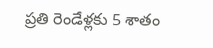ప్రతి రెండేళ్లకు 5 శాతం